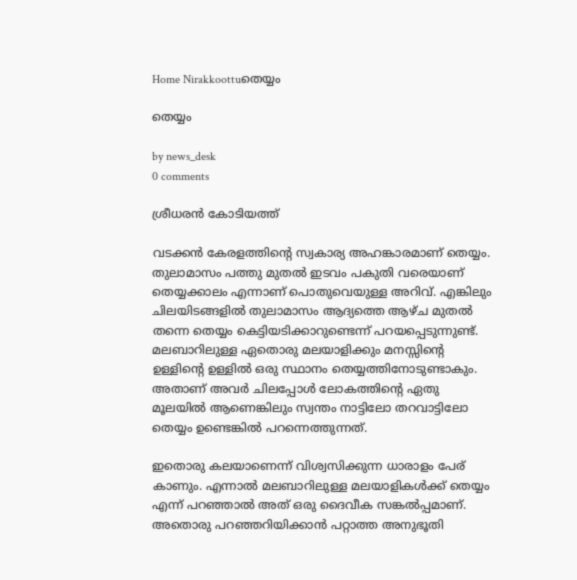Home Nirakkoottuതെയ്യം

തെയ്യം

by news_desk
0 comments

ശ്രീധരൻ കോടിയത്ത്

വടക്കൻ കേരളത്തിന്റെ സ്വകാര്യ അഹങ്കാരമാണ് തെയ്യം. തുലാമാസം പത്തു മുതല്‍ ഇടവം പകുതി വരെയാണ് തെയ്യക്കാലം എന്നാണ് പൊതുവെയുള്ള അറിവ്. എങ്കിലും ചിലയിടങ്ങളിൽ തുലാമാസം ആദ്യത്തെ ആഴ്ച മുതൽ തന്നെ തെയ്യം കെട്ടിയടിക്കാറുണ്ടെന്ന് പറയപ്പെടുന്നുണ്ട്. മലബാറിലുള്ള ഏതൊരു മലയാളിക്കും മനസ്സിന്റെ ഉള്ളിന്റെ ഉള്ളിൽ ഒരു സ്ഥാനം തെയ്യത്തിനോടുണ്ടാകും. അതാണ് അവർ ചിലപ്പോൾ ലോകത്തിന്റെ ഏതു മൂലയിൽ ആണെങ്കിലും സ്വന്തം നാട്ടിലോ തറവാട്ടിലോ തെയ്യം ഉണ്ടെങ്കിൽ പറന്നെത്തുന്നത്.

ഇതൊരു കലയാണെന്ന് വിശ്വസിക്കുന്ന ധാരാളം പേര് കാണും. എന്നാൽ മലബാറിലുള്ള മലയാളികൾക്ക് തെയ്യം എന്ന് പറഞ്ഞാൽ അത് ഒരു ദൈവീക സങ്കൽപ്പമാണ്. അതൊരു പറഞ്ഞറിയിക്കാൻ പറ്റാത്ത അനുഭൂതി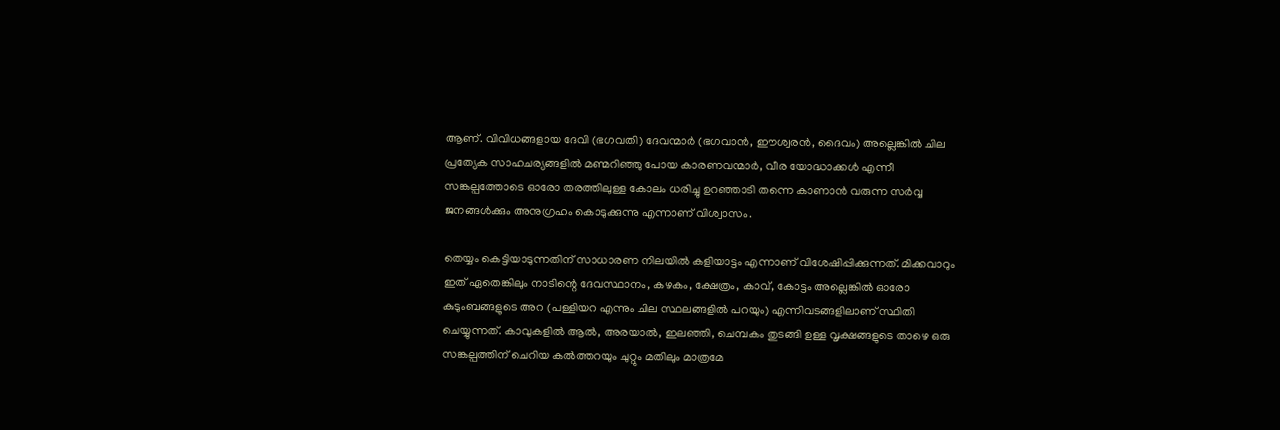ആണ്. വിവിധങ്ങളായ ദേവി (ഭഗവതി) ദേവന്മാർ (ഭഗവാൻ, ഈശ്വരൻ, ദൈവം) അല്ലെങ്കിൽ ചില പ്രത്യേക സാഹചര്യങ്ങളിൽ മണ്മറിഞ്ഞു പോയ കാരണവന്മാർ, വീര യോദ്ധാക്കൾ എന്നീ  സങ്കല്പത്തോടെ ഓരോ തരത്തിലുള്ള കോലം ധരിച്ചു ഉറഞ്ഞാടി തന്നെ കാണാൻ വരുന്ന സർവ്വ ജനങ്ങൾക്കും അനുഗ്രഹം കൊടുക്കുന്നു എന്നാണ് വിശ്വാസം.

തെയ്യം കെട്ടിയാടുന്നതിന് സാധാരണ നിലയിൽ കളിയാട്ടം എന്നാണ് വിശേഷിപ്പിക്കുന്നത്. മിക്കവാറും ഇത്‌ ഏതെങ്കിലും നാടിന്റെ ദേവസ്ഥാനം, കഴകം, ക്ഷേത്രം, കാവ്, കോട്ടം അല്ലെങ്കിൽ ഓരോ കുടുംബങ്ങളുടെ അറ (പള്ളിയറ എന്നും ചില സ്ഥലങ്ങളിൽ പറയും) എന്നിവടങ്ങളിലാണ് സ്ഥിതി ചെയ്യുന്നത്. കാവുകളിൽ ആൽ, അരയാൽ, ഇലഞ്ഞി, ചെമ്പകം തുടങ്ങി ഉള്ള വൃക്ഷങ്ങളുടെ താഴെ ഒരു സങ്കല്പത്തിന് ചെറിയ കൽത്തറയും ചുറ്റും മതിലും മാത്രമേ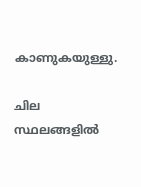കാണുകയുള്ളു.

ചില സ്ഥലങ്ങളിൽ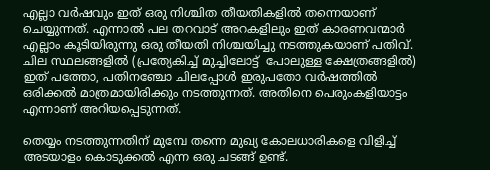എല്ലാ വർഷവും ഇത്‌ ഒരു നിശ്ചിത തീയതികളിൽ തന്നെയാണ് ചെയ്യുന്നത്. എന്നാൽ പല തറവാട് അറകളിലും ഇത്‌ കാരണവന്മാർ എല്ലാം കൂടിയിരുന്നു ഒരു തീയതി നിശ്ചയിച്ചു നടത്തുകയാണ് പതിവ്. ചില സ്ഥലങ്ങളിൽ (പ്രത്യേകിച്ച് മുച്ചിലോട്ട്  പോലുള്ള ക്ഷേത്രങ്ങളിൽ) ഇത്‌ പത്തോ, പതിനഞ്ചോ ചിലപ്പോൾ ഇരുപതോ വർഷത്തിൽ ഒരിക്കൽ മാത്രമായിരിക്കും നടത്തുന്നത്. അതിനെ പെരുംകളിയാട്ടം എന്നാണ് അറിയപ്പെടുന്നത്.

തെയ്യം നടത്തുന്നതിന് മുമ്പേ തന്നെ മുഖ്യ കോലധാരികളെ വിളിച്ച് അടയാളം കൊടുക്കൽ എന്ന ഒരു ചടങ്ങ് ഉണ്ട്.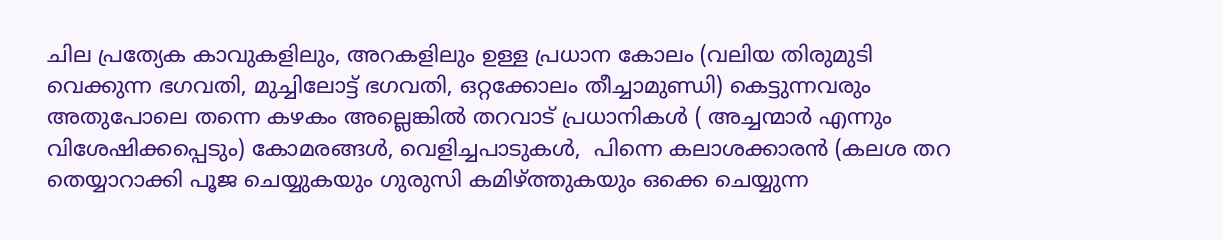ചില പ്രത്യേക കാവുകളിലും, അറകളിലും ഉള്ള പ്രധാന കോലം (വലിയ തിരുമുടി വെക്കുന്ന ഭഗവതി, മുച്ചിലോട്ട് ഭഗവതി, ഒറ്റക്കോലം തീച്ചാമുണ്ഡി) കെട്ടുന്നവരും അതുപോലെ തന്നെ കഴകം അല്ലെങ്കിൽ തറവാട് പ്രധാനികൾ ( അച്ചന്മാർ എന്നും വിശേഷിക്കപ്പെടും) കോമരങ്ങൾ, വെളിച്ചപാടുകൾ,  പിന്നെ കലാശക്കാരൻ (കലശ തറ തെയ്യാറാക്കി പൂജ ചെയ്യുകയും ഗുരുസി കമിഴ്ത്തുകയും ഒക്കെ ചെയ്യുന്ന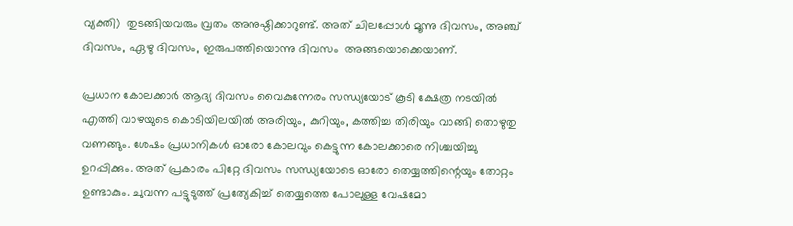വ്യക്തി)  തുടങ്ങിയവരും വ്രതം അനുഷ്ഠിക്കാറുണ്ട്. അത് ചിലപ്പോൾ മൂന്നു ദിവസം, അഞ്ച് ദിവസം, ഏഴു ദിവസം, ഇരുപത്തിയൊന്നു ദിവസം  അങ്ങയൊക്കെയാണ്.

പ്രധാന കോലക്കാർ ആദ്യ ദിവസം വൈകുന്നേരം സന്ധ്യയോട് കൂടി ക്ഷേത്ര നടയിൽ എത്തി വാഴയുടെ കൊടിയിലയിൽ അരിയും, കുറിയും, കത്തിച്ച തിരിയും വാങ്ങി തൊഴുതു വണങ്ങും. ശേഷം പ്രധാനികൾ ഓരോ കോലവും കെട്ടുന്ന കോലക്കാരെ നിശ്ചയിച്ചു ഉറപ്പിക്കും. അത് പ്രകാരം പിറ്റേ ദിവസം സന്ധ്യയോടെ ഓരോ തെയ്യത്തിന്റെയും തോറ്റം ഉണ്ടാകും. ചുവന്ന പട്ടുടുത്ത് പ്രത്യേകിച്ച് തെയ്യത്തെ പോലുള്ള വേഷമോ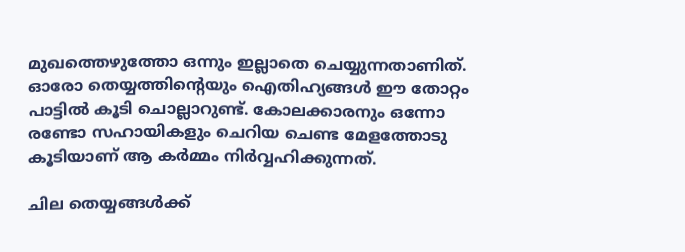മുഖത്തെഴുത്തോ ഒന്നും ഇല്ലാതെ ചെയ്യുന്നതാണിത്. ഓരോ തെയ്യത്തിന്റെയും ഐതിഹ്യങ്ങൾ ഈ തോറ്റം പാട്ടിൽ കൂടി ചൊല്ലാറുണ്ട്. കോലക്കാരനും ഒന്നോ രണ്ടോ സഹായികളും ചെറിയ ചെണ്ട മേളത്തോടു  കൂടിയാണ് ആ കർമ്മം നിർവ്വഹിക്കുന്നത്.

ചില തെയ്യങ്ങൾക്ക്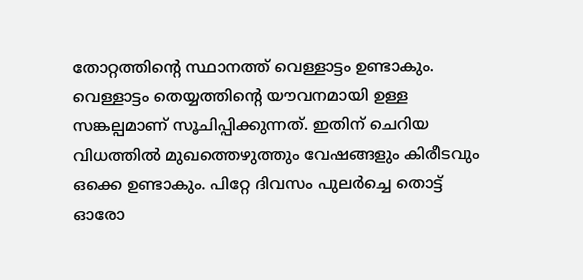തോറ്റത്തിന്റെ സ്ഥാനത്ത് വെള്ളാട്ടം ഉണ്ടാകും. വെള്ളാട്ടം തെയ്യത്തിന്റെ യൗവനമായി ഉള്ള സങ്കല്പമാണ് സൂചിപ്പിക്കുന്നത്. ഇതിന് ചെറിയ വിധത്തിൽ മുഖത്തെഴുത്തും വേഷങ്ങളും കിരീടവും ഒക്കെ ഉണ്ടാകും. പിറ്റേ ദിവസം പുലർച്ചെ തൊട്ട് ഓരോ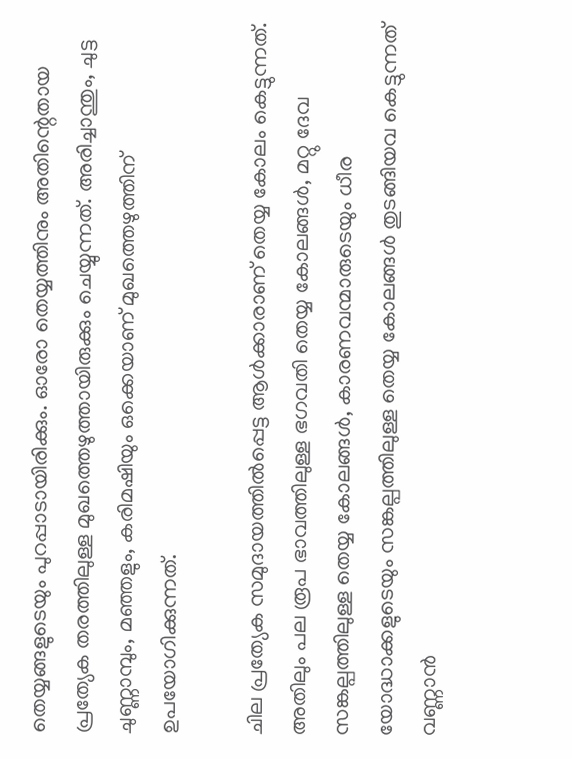തെയ്യങ്ങളുടെയും പുറപ്പാടായിരിക്കും. ഓരോ തെയ്യത്തിനും അതിന്റെതായ പ്രത്യേക തരത്തിലുള്ള മുഖത്തെഴുത്തായിരുക്കും ചെയ്യുന്നത്. അരിച്ചാന്തും, ചുട്ട ചുണ്ണാമ്പും, മഞ്ഞളും, കരിമഷിയും ഒക്കെയാണ് മുഖത്തെഴുത്തിന് ഉപയോഗിക്കുന്നത്.

ചില പ്രത്യേക സമുദായത്തിൽപ്പെട്ട ആൾക്കാരാണ് തെയ്യ കോലം കെട്ടുന്നത്. അതിലും പല രൂപ ഭാവത്തിലുള്ള ഭഗവതി തെയ്യ കോലങ്ങൾ, മറ്റു ദേവ സങ്കല്പത്തിലുള്ള തെയ്യ കോലങ്ങൾ, കാരണവന്മാരുടെയും ധീര യോദ്ധാക്കളുടെയും സങ്കല്പത്തിലുള്ള തെയ്യ കോലങ്ങൾ തുടങ്ങിയവ കെട്ടുന്നത് വണ്ണാൻ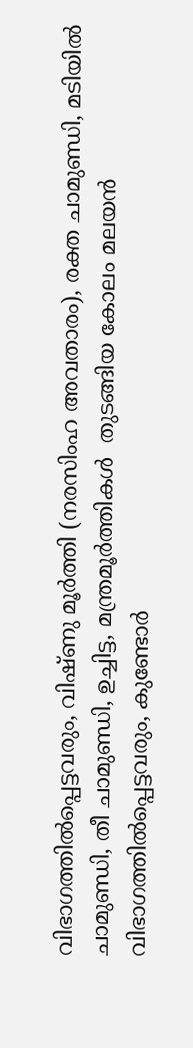വിഭാഗത്തിൽപ്പെട്ടവരും, വിഷ്ണു മൂർത്തി (നരസിംഹ അവതാരം), രക്ത ചാമുണ്ഡി, മടിയിൽ ചാമുണ്ഡി, തീ ചാമുണ്ഡി, ഉച്ചിട്ട, മന്ത്രമൂർത്തികൾ  തുടങ്ങിയ കോലം മലയൻ വിഭാഗത്തിൽപ്പെട്ടവരും, കുണ്ടോർ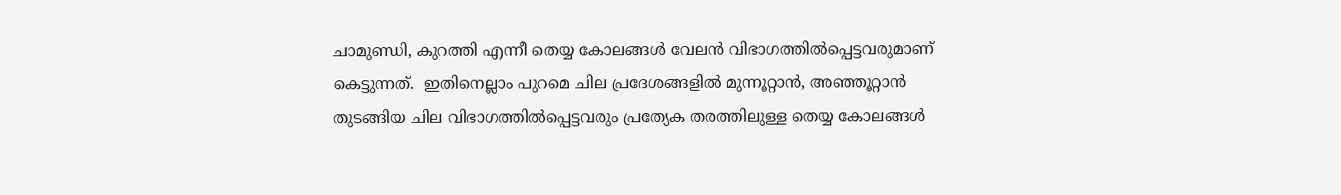ചാമുണ്ഡി, കുറത്തി എന്നീ തെയ്യ കോലങ്ങൾ വേലൻ വിഭാഗത്തിൽപ്പെട്ടവരുമാണ് കെട്ടുന്നത്.  ഇതിനെല്ലാം പുറമെ ചില പ്രദേശങ്ങളിൽ മുന്നൂറ്റാൻ, അഞ്ഞൂറ്റാൻ തുടങ്ങിയ ചില വിഭാഗത്തിൽപ്പെട്ടവരും പ്രത്യേക തരത്തിലുള്ള തെയ്യ കോലങ്ങൾ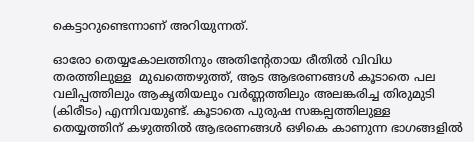കെട്ടാറുണ്ടെന്നാണ് അറിയുന്നത്.

ഓരോ തെയ്യകോലത്തിനും അതിന്റേതായ രീതിൽ വിവിധ തരത്തിലുള്ള  മുഖത്തെഴുത്ത്‌, ആട ആഭരണങ്ങൾ കൂടാതെ പല വലിപ്പത്തിലും ആകൃതിയലും വർണ്ണത്തിലും അലങ്കരിച്ച തിരുമുടി (കിരീടം) എന്നിവയുണ്ട്. കൂടാതെ പുരുഷ സങ്കല്പത്തിലുള്ള തെയ്യത്തിന് കഴുത്തിൽ ആഭരണങ്ങൾ ഒഴികെ കാണുന്ന ഭാഗങ്ങളിൽ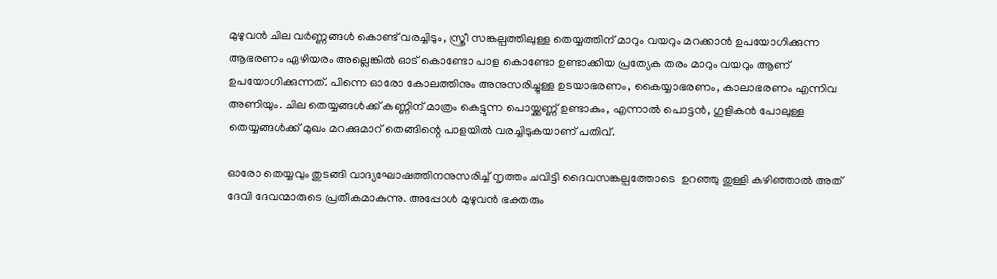മുഴുവൻ ചില വർണ്ണങ്ങൾ കൊണ്ട് വരച്ചിടും, സ്ത്രീ സങ്കല്പത്തിലുള്ള തെയ്യത്തിന് മാറും വയറും മറക്കാൻ ഉപയോഗിക്കുന്ന ആഭരണം ഏഴിയരം അല്ലെങ്കിൽ ഓട് കൊണ്ടോ പാള കൊണ്ടോ ഉണ്ടാക്കിയ പ്രത്യേക തരം മാറും വയറും ആണ് ഉപയോഗിക്കുന്നത്. പിന്നെ ഓരോ കോലത്തിനും അനുസരിച്ചുള്ള ഉടയാഭരണം, കൈയ്യാഭരണം, കാലാഭരണം എന്നിവ അണിയും. ചില തെയ്യങ്ങൾക്ക് കണ്ണിന് മാത്രം കെട്ടുന്ന പൊയ്ക്കണ്ണ് ഉണ്ടാകും, എന്നാൽ പൊട്ടൻ, ഗുളികൻ പോലുള്ള തെയ്യങ്ങൾക്ക് മുഖം മറക്കുമാറ് തെങ്ങിന്റെ പാളയിൽ വരച്ചിടുകയാണ് പതിവ്.

ഓരോ തെയ്യവും തുടങ്ങി വാദ്യഘോഷത്തിനനുസരിച്ച് നൃത്തം ചവിട്ടി ദൈവസങ്കല്പത്തോടെ  ഉറഞ്ഞു തുള്ളി കഴിഞ്ഞാൽ അത് ദേവി ദേവന്മാരുടെ പ്രതീകമാകുന്നു. അപ്പോൾ മുഴുവൻ ഭക്തരും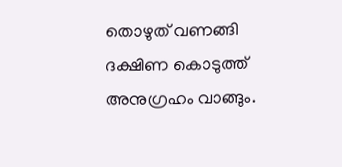തൊഴുത്‌ വണങ്ങി ദക്ഷിണ കൊടുത്ത് അനുഗ്രഹം വാങ്ങും.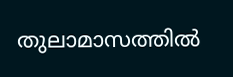തുലാമാസത്തില്‍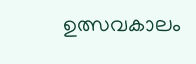ഉത്സവകാലം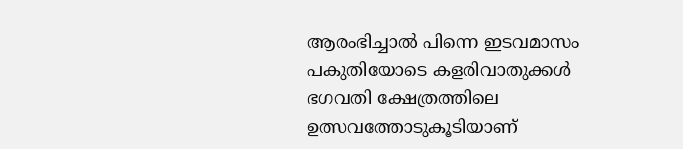ആരംഭിച്ചാല്‍ പിന്നെ ഇടവമാസം പകുതിയോടെ കളരിവാതുക്കള്‍ ഭഗവതി ക്ഷേത്രത്തിലെ ഉത്സവത്തോടുകൂടിയാണ്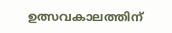ഉത്സവകാലത്തിന്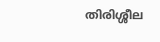തിരിശ്ശീല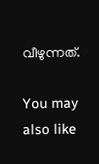വീഴുന്നത്.

You may also like